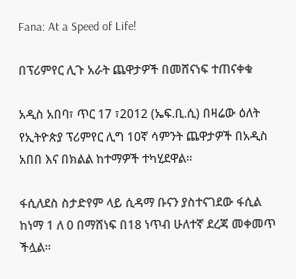Fana: At a Speed of Life!

በፕሪምየር ሊጉ አራት ጨዋታዎች በመሸናነፍ ተጠናቀቁ

አዲስ አበባ፣ ጥር 17 ፣2012 (ኤፍ.ቢ.ሲ) በዛሬው ዕለት የኢትዮጵያ ፕሪምየር ሊግ 10ኛ ሳምንት ጨዋታዎች በአዲስ አበበ እና በክልል ከተማዎች ተካሂደዋል፡፡

ፋሲለደስ ስታድየም ላይ ሲዳማ ቡናን ያስተናገደው ፋሲል ከነማ 1 ለ 0 በማሸነፍ በ18 ነጥብ ሁለተኛ ደረጃ መቀመጥ ችሏል፡፡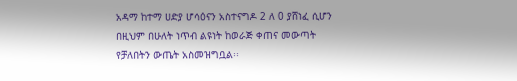አዳማ ከተማ ሀድያ ሆሳዕናን አስተናግዶ 2 ለ 0 ያሸነፈ ሲሆን በዚህም በሁለት ነጥብ ልዩነት ከወራጅ ቀጠና መውጣት የቻለበትን ውጤት አስመዝግቧል፡፡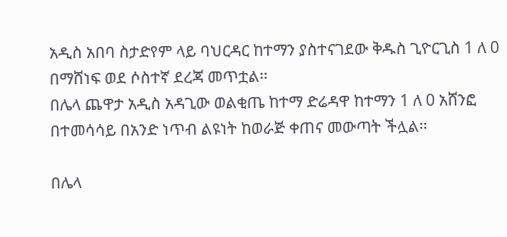አዲስ አበባ ስታድየም ላይ ባህርዳር ከተማን ያስተናገደው ቅዱስ ጊዮርጊስ 1 ለ 0 በማሸነፍ ወደ ሶስተኛ ደረጃ መጥቷል፡፡
በሌላ ጨዋታ አዲስ አዳጊው ወልቂጤ ከተማ ድሬዳዋ ከተማን 1 ለ 0 አሸንፎ በተመሳሳይ በአንድ ነጥብ ልዩነት ከወራጅ ቀጠና መውጣት ችሏል፡፡

በሌላ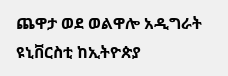ጨዋታ ወደ ወልዋሎ አዲግራት ዩኒቨርስቲ ከኢትዮጵያ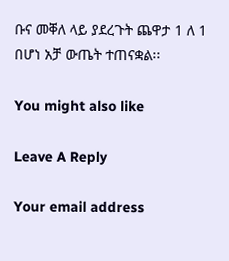ቡና መቐለ ላይ ያደረጉት ጨዋታ 1 ለ 1 በሆነ አቻ ውጤት ተጠናቋል፡፡

You might also like

Leave A Reply

Your email address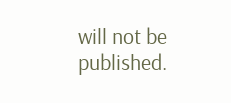will not be published.